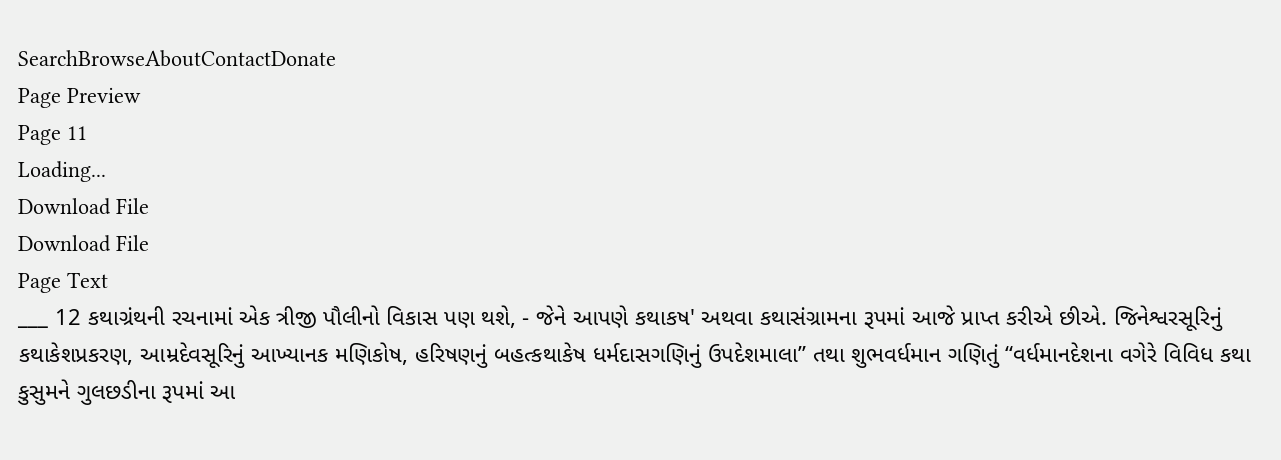SearchBrowseAboutContactDonate
Page Preview
Page 11
Loading...
Download File
Download File
Page Text
___ 12 કથાગ્રંથની રચનામાં એક ત્રીજી પૌલીનો વિકાસ પણ થશે, - જેને આપણે કથાકષ' અથવા કથાસંગ્રામના રૂપમાં આજે પ્રાપ્ત કરીએ છીએ. જિનેશ્વરસૂરિનું કથાકેશપ્રકરણ, આમ્રદેવસૂરિનું આખ્યાનક મણિકોષ, હરિષણનું બહત્કથાકેષ ધર્મદાસગણિનું ઉપદેશમાલા” તથા શુભવર્ધમાન ગણિતું “વર્ધમાનદેશના વગેરે વિવિધ કથા કુસુમને ગુલછડીના રૂપમાં આ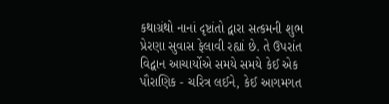કથાગ્રંથો નાનાં દૃષ્ટાંતો દ્વારા સત્કમની શુભ પ્રેરણા સુવાસ ફેલાવી રહ્યાં છે. તે ઉપરાંત વિદ્વાન આચાર્યોએ સમયે સમયે કેઈ એક પૌરાણિક - ચરિત્ર લઈને, કેઈ આગમગત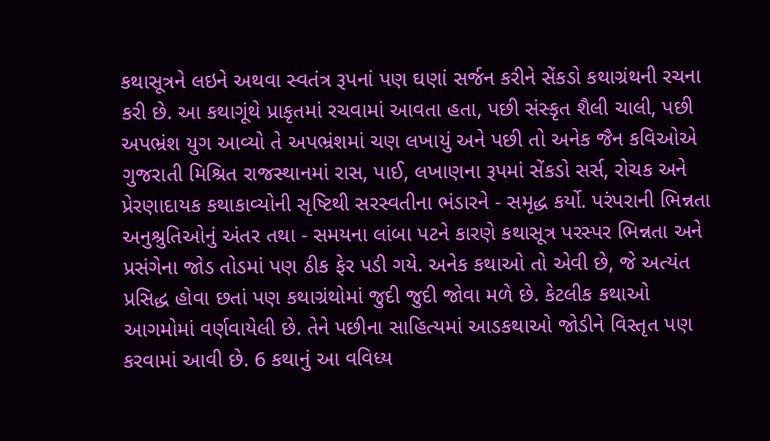કથાસૂત્રને લઇને અથવા સ્વતંત્ર રૂપનાં પણ ઘણાં સર્જન કરીને સેંકડો કથાગ્રંથની રચના કરી છે. આ કથાગૂંથે પ્રાકૃતમાં રચવામાં આવતા હતા, પછી સંસ્કૃત શૈલી ચાલી, પછી અપભ્રંશ યુગ આવ્યો તે અપભ્રંશમાં ચણ લખાયું અને પછી તો અનેક જૈન કવિઓએ ગુજરાતી મિશ્રિત રાજસ્થાનમાં રાસ, પાઈ, લખાણના રૂપમાં સેંકડો સર્સ, રોચક અને પ્રેરણાદાયક કથાકાવ્યોની સૃષ્ટિથી સરસ્વતીના ભંડારને - સમૃદ્ધ કર્યો. પરંપરાની ભિન્નતા અનુશ્રુતિઓનું અંતર તથા - સમયના લાંબા પટને કારણે કથાસૂત્ર પરસ્પર ભિન્નતા અને પ્રસંગેના જોડ તોડમાં પણ ઠીક ફેર પડી ગયે. અનેક કથાઓ તો એવી છે, જે અત્યંત પ્રસિદ્ધ હોવા છતાં પણ કથાગ્રંથોમાં જુદી જુદી જોવા મળે છે. કેટલીક કથાઓ આગમોમાં વર્ણવાયેલી છે. તેને પછીના સાહિત્યમાં આડકથાઓ જોડીને વિસ્તૃત પણ કરવામાં આવી છે. 6 કથાનું આ વવિધ્ય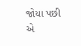જોયા પછી એ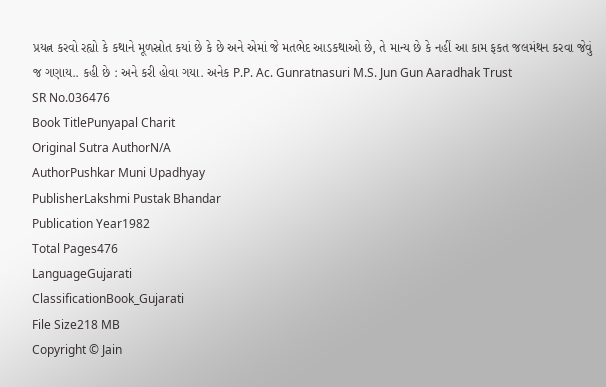પ્રયત્ન કરવો રહ્યો કે કથાને મૂળસ્રોત કયાં છે કે છે અને એમાં જે મતભેદ આડકથાઓ છે, તે માન્ય છે કે નહીં આ કામ ફકત જલમંથન કરવા જેવું જ ગણાય.. કહી છે : અને કરી હોવા ગયા. અનેક P.P. Ac. Gunratnasuri M.S. Jun Gun Aaradhak Trust
SR No.036476
Book TitlePunyapal Charit
Original Sutra AuthorN/A
AuthorPushkar Muni Upadhyay
PublisherLakshmi Pustak Bhandar
Publication Year1982
Total Pages476
LanguageGujarati
ClassificationBook_Gujarati
File Size218 MB
Copyright © Jain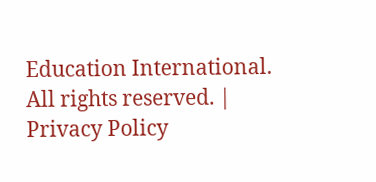Education International. All rights reserved. | Privacy Policy